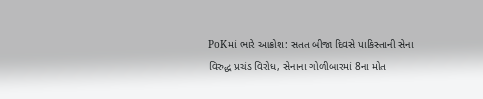PoKમાં ભારે આક્રોશ: સતત બીજા દિવસે પાકિસ્તાની સેના વિરુદ્ધ પ્રચંડ વિરોધ, સેનાના ગોળીબારમાં 8ના મોત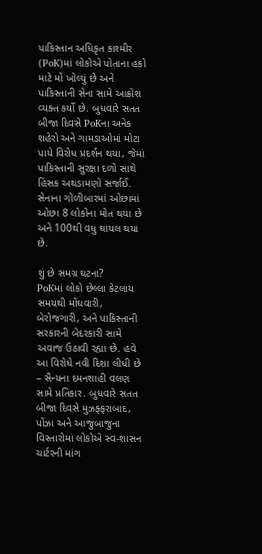પાકિસ્તાન અધિકૃત કાશ્મીર (PoK)માં લોકોએ પોતાના હકો માટે મોં ખોલ્યું છે અને પાકિસ્તાની સેના સામે આક્રોશ વ્યક્ત કર્યો છે. બુધવારે સતત બીજા દિવસે PoKના અનેક શહેરો અને ગામડાઓમાં મોટા પાયે વિરોધ પ્રદર્શન થયા, જેમાં પાકિસ્તાની સુરક્ષા દળો સાથે હિંસક અથડામણો સર્જાઈ. સેનાના ગોળીબારમાં ઓછામાં ઓછા 8 લોકોના મોત થયા છે અને 100થી વધુ ઘાયલ થયા છે.

શું છે સમગ્ર ઘટના?
PoKમાં લોકો છેલ્લા કેટલાય સમયથી મોંઘવારી, બેરોજગારી, અને પાકિસ્તાની સરકારની બેદરકારી સામે અવાજ ઉઠાવી રહ્યા છે. હવે આ વિરોધે નવી દિશા લીધી છે – સૈન્યના દમનશાહી વલણ સામે પ્રતિકાર. બુધવારે સતત બીજા દિવસે મુઝફ્ફરાબાદ, પોંઝા અને આજુબાજુના વિસ્તારોમાં લોકોએ સ્વ-શાસન ચાર્ટરની માંગ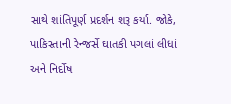સાથે શાંતિપૂર્ણ પ્રદર્શન શરૂ કર્યા. જોકે, પાકિસ્તાની રેન્જર્સે ઘાતકી પગલાં લીધાં અને નિર્દોષ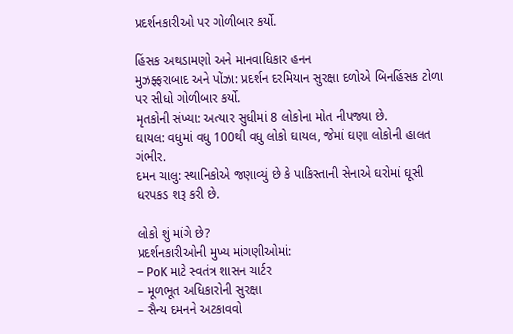પ્રદર્શનકારીઓ પર ગોળીબાર કર્યો.

હિંસક અથડામણો અને માનવાધિકાર હનન
મુઝફ્ફરાબાદ અને પોંઝા: પ્રદર્શન દરમિયાન સુરક્ષા દળોએ બિનહિંસક ટોળા પર સીધો ગોળીબાર કર્યો.
મૃતકોની સંખ્યા: અત્યાર સુધીમાં 8 લોકોના મોત નીપજ્યા છે.
ઘાયલ: વધુમાં વધુ 100થી વધુ લોકો ઘાયલ, જેમાં ઘણા લોકોની હાલત ગંભીર.
દમન ચાલુ: સ્થાનિકોએ જણાવ્યું છે કે પાકિસ્તાની સેનાએ ઘરોમાં ઘૂસી ધરપકડ શરૂ કરી છે.

લોકો શું માંગે છે?
પ્રદર્શનકારીઓની મુખ્ય માંગણીઓમાં:
– PoK માટે સ્વતંત્ર શાસન ચાર્ટર
– મૂળભૂત અધિકારોની સુરક્ષા
– સૈન્ય દમનને અટકાવવો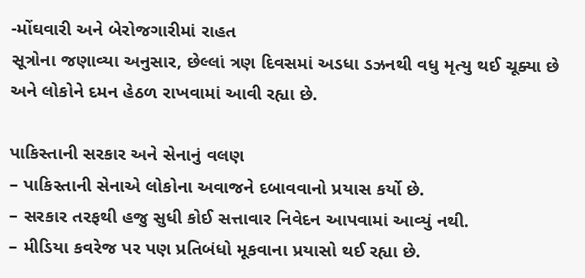-મોંઘવારી અને બેરોજગારીમાં રાહત
સૂત્રોના જણાવ્યા અનુસાર, છેલ્લાં ત્રણ દિવસમાં અડધા ડઝનથી વધુ મૃત્યુ થઈ ચૂક્યા છે અને લોકોને દમન હેઠળ રાખવામાં આવી રહ્યા છે.

પાકિસ્તાની સરકાર અને સેનાનું વલણ
– પાકિસ્તાની સેનાએ લોકોના અવાજને દબાવવાનો પ્રયાસ કર્યો છે.
– સરકાર તરફથી હજુ સુધી કોઈ સત્તાવાર નિવેદન આપવામાં આવ્યું નથી.
– મીડિયા કવરેજ પર પણ પ્રતિબંધો મૂકવાના પ્રયાસો થઈ રહ્યા છે.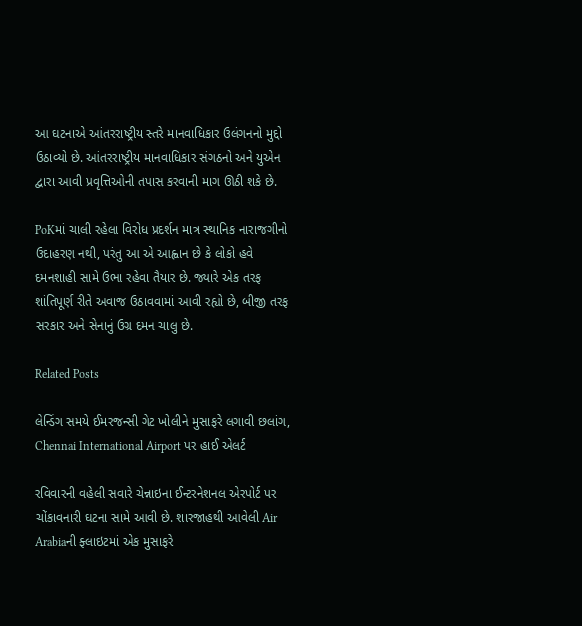આ ઘટનાએ આંતરરાષ્ટ્રીય સ્તરે માનવાધિકાર ઉલંગનનો મુદ્દો ઉઠાવ્યો છે. આંતરરાષ્ટ્રીય માનવાધિકાર સંગઠનો અને યુએન દ્વારા આવી પ્રવૃત્તિઓની તપાસ કરવાની માગ ઊઠી શકે છે.

PoKમાં ચાલી રહેલા વિરોધ પ્રદર્શન માત્ર સ્થાનિક નારાજગીનો ઉદાહરણ નથી, પરંતુ આ એ આહ્વાન છે કે લોકો હવે દમનશાહી સામે ઉભા રહેવા તૈયાર છે. જ્યારે એક તરફ શાંતિપૂર્ણ રીતે અવાજ ઉઠાવવામાં આવી રહ્યો છે, બીજી તરફ સરકાર અને સેનાનું ઉગ્ર દમન ચાલુ છે.

Related Posts

લેન્ડિંગ સમયે ઈમરજન્સી ગેટ ખોલીને મુસાફરે લગાવી છલાંગ, Chennai International Airport પર હાઈ એલર્ટ

રવિવારની વહેલી સવારે ચેન્નાઇના ઈન્ટરનેશનલ એરપોર્ટ પર ચોંકાવનારી ઘટના સામે આવી છે. શારજાહથી આવેલી Air Arabiaની ફ્લાઇટમાં એક મુસાફરે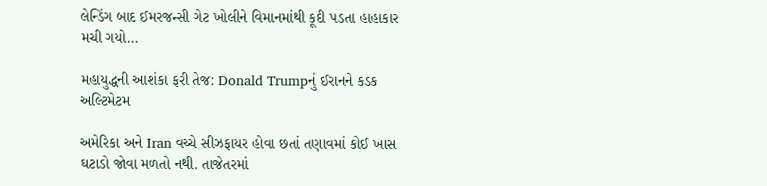લેન્ડિંગ બાદ ઈમરજન્સી ગેટ ખોલીને વિમાનમાંથી કૂદી પડતા હાહાકાર મચી ગયો…

મહાયુદ્ધની આશંકા ફરી તેજ: Donald Trumpનું ઈરાનને કડક અલ્ટિમેટમ

અમેરિકા અને Iran વચ્ચે સીઝફાયર હોવા છતાં તણાવમાં કોઈ ખાસ ઘટાડો જોવા મળતો નથી. તાજેતરમાં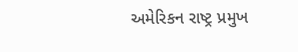અમેરિકન રાષ્ટ્ર પ્રમુખ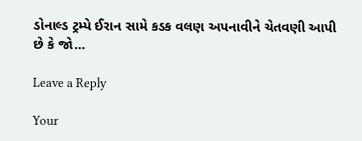ડોનાલ્ડ ટ્રમ્પે ઈરાન સામે કડક વલણ અપનાવીને ચેતવણી આપી છે કે જો…

Leave a Reply

Your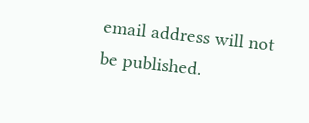email address will not be published.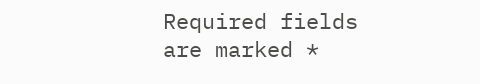Required fields are marked *